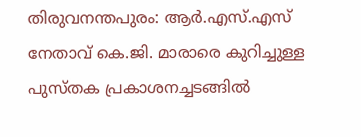തിരുവനന്തപുരം: ആര്‍.എസ്.എസ് നേതാവ് കെ.ജി. മാരാരെ കുറിച്ചുള്ള പുസ്തക പ്രകാശനച്ചടങ്ങില്‍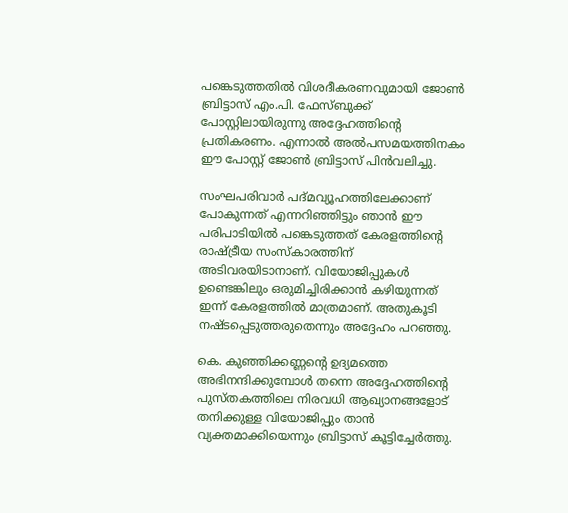പങ്കെടുത്തതില്‍ വിശദീകരണവുമായി ജോണ്‍ ബ്രിട്ടാസ് എം.പി. ഫേസ്ബുക്ക് പോസ്റ്റിലായിരുന്നു അദ്ദേഹത്തിന്റെ പ്രതികരണം. എന്നാല്‍ അല്‍പസമയത്തിനകം ഈ പോസ്റ്റ് ജോണ്‍ ബ്രിട്ടാസ് പിന്‍വലിച്ചു.

സംഘപരിവാര്‍ പദ്മവ്യൂഹത്തിലേക്കാണ് പോകുന്നത് എന്നറിഞ്ഞിട്ടും ഞാന്‍ ഈ പരിപാടിയില്‍ പങ്കെടുത്തത് കേരളത്തിന്റെ രാഷ്ട്രീയ സംസ്‌കാരത്തിന് അടിവരയിടാനാണ്. വിയോജിപ്പുകള്‍ ഉണ്ടെങ്കിലും ഒരുമിച്ചിരിക്കാന്‍ കഴിയുന്നത് ഇന്ന് കേരളത്തില്‍ മാത്രമാണ്. അതുകൂടി നഷ്ടപ്പെടുത്തരുതെന്നും അദ്ദേഹം പറഞ്ഞു.

കെ. കുഞ്ഞിക്കണ്ണന്റെ ഉദ്യമത്തെ അഭിനന്ദിക്കുമ്പോള്‍ തന്നെ അദ്ദേഹത്തിന്റെ പുസ്തകത്തിലെ നിരവധി ആഖ്യാനങ്ങളോട് തനിക്കുള്ള വിയോജിപ്പും താന്‍ വ്യക്തമാക്കിയെന്നും ബ്രിട്ടാസ് കൂട്ടിച്ചേര്‍ത്തു.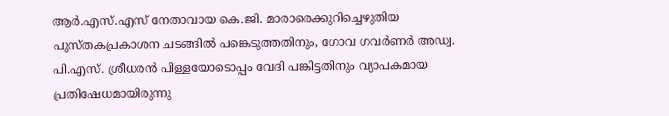ആര്‍.എസ്.എസ് നേതാവായ കെ.ജി. മാരാരെക്കുറിച്ചെഴുതിയ പുസ്തകപ്രകാശന ചടങ്ങില്‍ പങ്കെടുത്തതിനും, ഗോവ ഗവര്‍ണര്‍ അഡ്വ. പി.എസ്. ശ്രീധരന്‍ പിള്ളയോടൊപ്പം വേദി പങ്കിട്ടതിനും വ്യാപകമായ പ്രതിഷേധമായിരുന്നു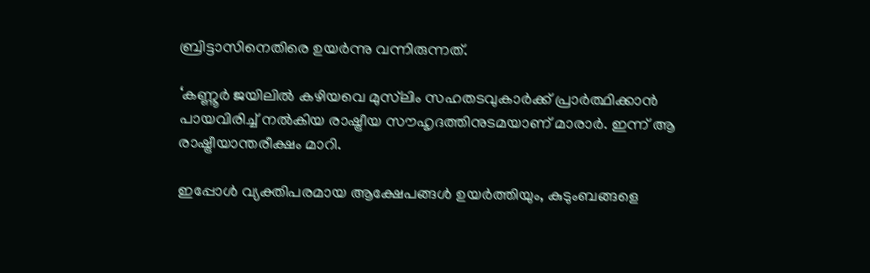ബ്രിട്ടാസിനെതിരെ ഉയര്‍ന്നു വന്നിരുന്നത്.

‘കണ്ണൂര്‍ ജയിലില്‍ കഴിയവെ മുസ്‌ലിം സഹതടവുകാര്‍ക്ക് പ്രാര്‍ത്ഥിക്കാന്‍ പായവിരിച്ച് നല്‍കിയ രാഷ്ട്രീയ സൗഹൃദത്തിനുടമയാണ് മാരാര്‍. ഇന്ന് ആ രാഷ്ട്രീയാന്തരീക്ഷം മാറി.

ഇപ്പോള്‍ വ്യക്തിപരമായ ആക്ഷേപങ്ങള്‍ ഉയര്‍ത്തിയും, കുടുംബങ്ങളെ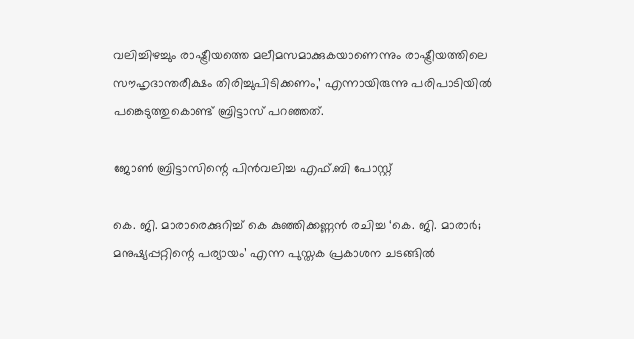വലിച്ചിഴച്ചും രാഷ്ട്രീയത്തെ മലീമസമാക്കുകയാണെന്നും രാഷ്ട്രീയത്തിലെ സൗഹൃദാന്തരീക്ഷം തിരിച്ചുപിടിക്കണം,’ എന്നായിരുന്നു പരിപാടിയില്‍ പങ്കെടുത്തുകൊണ്ട് ബ്രിട്ടാസ് പറഞ്ഞത്.

ജോണ്‍ ബ്രിട്ടാസിന്റെ പിന്‍വലിച്ച എഫ്.ബി പോസ്റ്റ്

കെ. ജി. മാരാരെക്കുറിച്ച് കെ കുഞ്ഞിക്കണ്ണന്‍ രചിച്ച ‘കെ. ജി. മാരാര്‍; മനുഷ്യപ്പറ്റിന്റെ പര്യായം’ എന്ന പുസ്തക പ്രകാശന ചടങ്ങില്‍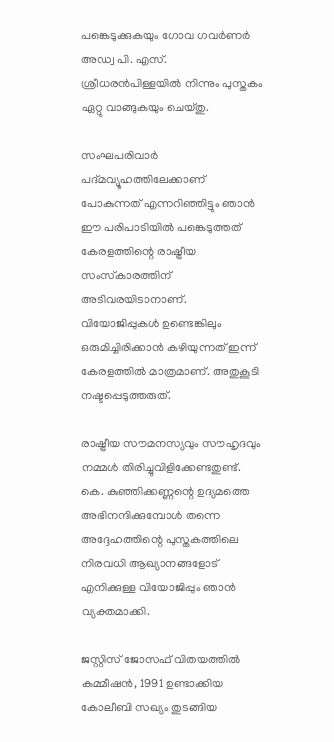പങ്കെടുക്കുകയും ഗോവ ഗവര്‍ണര്‍ അഡ്വ പി. എസ്. ശ്രീധരന്‍പിള്ളയില്‍ നിന്നും പുസ്തകം ഏറ്റു വാങ്ങുകയും ചെയ്തു.

സംഘപരിവാര്‍ പദ്മവ്യൂഹത്തിലേക്കാണ് പോകുന്നത് എന്നറിഞ്ഞിട്ടും ഞാന്‍ ഈ പരിപാടിയില്‍ പങ്കെടുത്തത് കേരളത്തിന്റെ രാഷ്ട്രീയ സംസ്‌കാരത്തിന് അടിവരയിടാനാണ്. വിയോജിപ്പുകള്‍ ഉണ്ടെങ്കിലും ഒരുമിച്ചിരിക്കാന്‍ കഴിയുന്നത് ഇന്ന് കേരളത്തില്‍ മാത്രമാണ്. അതുകൂടി നഷ്ടപ്പെടുത്തരുത്.

രാഷ്ട്രീയ സൗമനസ്യവും സൗഹൃദവും നമ്മള്‍ തിരിച്ചുവിളിക്കേണ്ടതുണ്ട്. കെ. കുഞ്ഞിക്കണ്ണന്റെ ഉദ്യമത്തെ അഭിനന്ദിക്കുമ്പോള്‍ തന്നെ അദ്ദേഹത്തിന്റെ പുസ്തകത്തിലെ നിരവധി ആഖ്യാനങ്ങളോട് എനിക്കുള്ള വിയോജിപ്പും ഞാന്‍ വ്യക്തമാക്കി.

ജസ്റ്റിസ് ജോസഫ് വിതയത്തില്‍ കമ്മീഷന്‍, 1991 ഉണ്ടാക്കിയ കോലീബി സഖ്യം തുടങ്ങിയ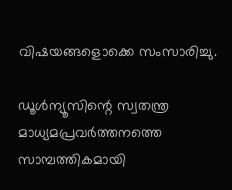വിഷയങ്ങളൊക്കെ സംസാരിച്ചു.

ഡൂള്‍ന്യൂസിന്റെ സ്വതന്ത്ര മാധ്യമപ്രവര്‍ത്തനത്തെ സാമ്പത്തികമായി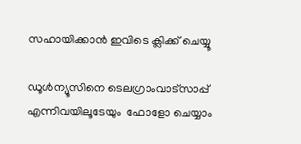സഹായിക്കാന്‍ ഇവിടെ ക്ലിക്ക് ചെയ്യൂ

ഡൂള്‍ന്യൂസിനെ ടെലഗ്രാംവാട്‌സാപ്പ് എന്നിവയിലൂടേയും  ഫോളോ ചെയ്യാം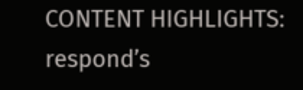CONTENT HIGHLIGHTS:   respond’s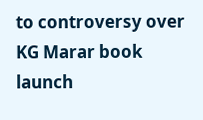to controversy over KG Marar book launch